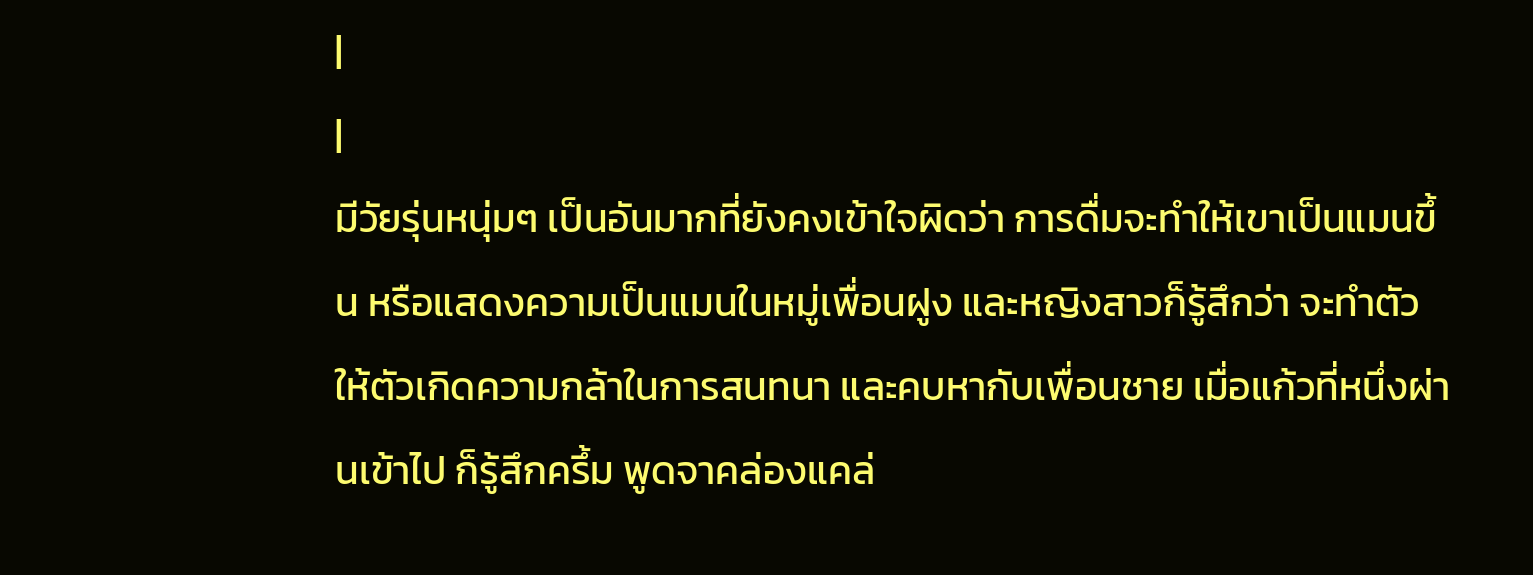|
|
มีวัยรุ่นหนุ่มๆ เป็นอันมากที่ยังคงเข้าใจผิดว่า การดื่มจะทำให้เขาเป็นแมนขึ้น หรือแสดงความเป็นแมนในหมู่เพื่อนฝูง และหญิงสาวก็รู้สึกว่า จะทำตัวให้ตัวเกิดความกล้าในการสนทนา และคบหากับเพื่อนชาย เมื่อแก้วที่หนึ่งผ่านเข้าไป ก็รู้สึกครึ้ม พูดจาคล่องแคล่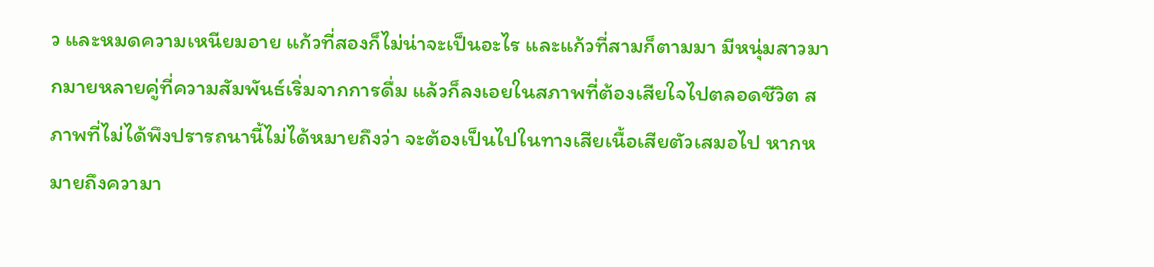ว และหมดความเหนียมอาย แก้วที่สองก็ไม่น่าจะเป็นอะไร และแก้วที่สามก็ตามมา มีหนุ่มสาวมากมายหลายคู่ที่ความสัมพันธ์เริ่มจากการดื่ม แล้วก็ลงเอยในสภาพที่ต้องเสียใจไปตลอดชีวิต สภาพที่ไม่ได้พึงปรารถนานี้ไม่ได้หมายถึงว่า จะต้องเป็นไปในทางเสียเนื้อเสียตัวเสมอไป หากหมายถึงความา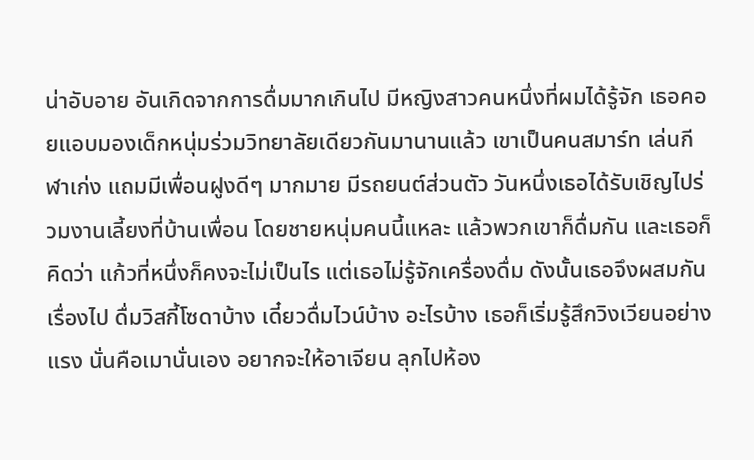น่าอับอาย อันเกิดจากการดื่มมากเกินไป มีหญิงสาวคนหนึ่งที่ผมได้รู้จัก เธอคอยแอบมองเด็กหนุ่มร่วมวิทยาลัยเดียวกันมานานแล้ว เขาเป็นคนสมาร์ท เล่นกีฬาเก่ง แถมมีเพื่อนฝูงดีๆ มากมาย มีรถยนต์ส่วนตัว วันหนึ่งเธอได้รับเชิญไปร่วมงานเลี้ยงที่บ้านเพื่อน โดยชายหนุ่มคนนี้แหละ แล้วพวกเขาก็ดื่มกัน และเธอก็คิดว่า แก้วที่หนึ่งก็คงจะไม่เป็นไร แต่เธอไม่รู้จักเครื่องดื่ม ดังนั้นเธอจึงผสมกันเรื่องไป ดื่มวิสกี้โซดาบ้าง เดี๋ยวดื่มไวน์บ้าง อะไรบ้าง เธอก็เริ่มรู้สึกวิงเวียนอย่างแรง นั่นคือเมานั่นเอง อยากจะให้อาเจียน ลุกไปห้อง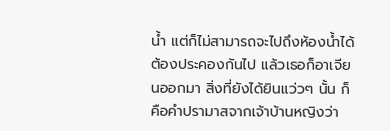น้ำ แต่ก็ไม่สามารถจะไปถึงห้องน้ำได้ ต้องประคองกันไป แล้วเธอก็อาเจียนออกมา สิ่งที่ยังได้ยินแว่วๆ นั้น ก็คือคำปรามาสจากเจ้าบ้านหญิงว่า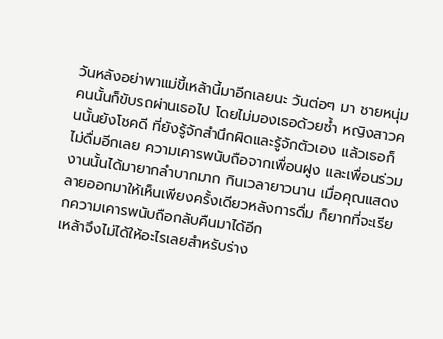วันหลังอย่าพาแม่ขี้เหล้านี้มาอีกเลยนะ วันต่อๆ มา ชายหนุ่มคนนั้นก็ขับรถผ่านเธอไป โดยไม่มองเธอด้วยซ้ำ หญิงสาวคนนั้นยังโชคดี ที่ยังรู้จักสำนึกผิดและรู้จักตัวเอง แล้วเธอก็ไม่ดื่มอีกเลย ความเคารพนับถือจากเพื่อนฝูง และเพื่อนร่วมงานนั้นได้มายากลำบากมาก กินเวลายาวนาน เมื่อคุณแสดงลายออกมาให้เห็นเพียงครั้งเดียวหลังการดื่ม ก็ยากที่จะเรียกความเคารพนับถือกลับคืนมาได้อีก
เหล้าจึงไม่ได้ให้อะไรเลยสำหรับร่าง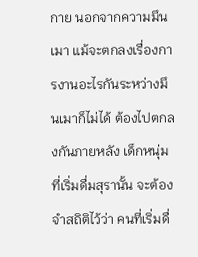กาย นอกจากความมึนเมา แม้จะตกลงเรื่องการงานอะไรกันระหว่างมึนเมาก็ไม่ได้ ต้องไปตกลงกันภายหลัง เด็กหนุ่มที่เริ่มดื่มสุรานั้น จะต้องจำสถิติไว้ว่า คนที่เริ่มดื่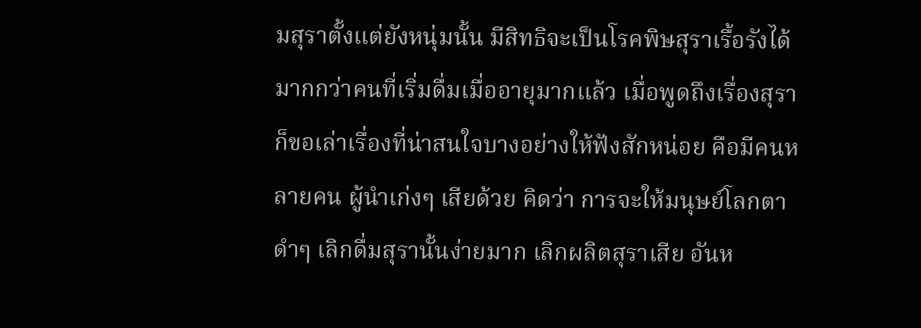มสุราตั้งแต่ยังหนุ่มนั้น มีสิทธิจะเป็นโรคพิษสุราเรื้อรังได้ มากกว่าคนที่เริ่มดื่มเมื่ออายุมากแล้ว เมื่อพูดถึงเรื่องสุรา ก็ขอเล่าเรื่องที่น่าสนใจบางอย่างให้ฟังสักหน่อย คือมีคนหลายคน ผู้นำเก่งๆ เสียด้วย คิดว่า การจะให้มนุษย์โลกตาดำๆ เลิกดื่มสุรานั้นง่ายมาก เลิกผลิตสุราเสีย อันห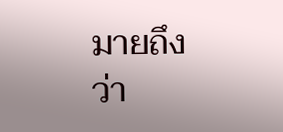มายถึงว่า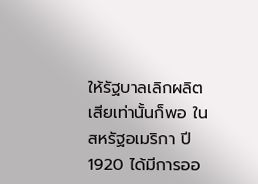ให้รัฐบาลเลิกผลิตเสียเท่านั้นก็พอ ในสหรัฐอเมริกา ปี 1920 ได้มีการออ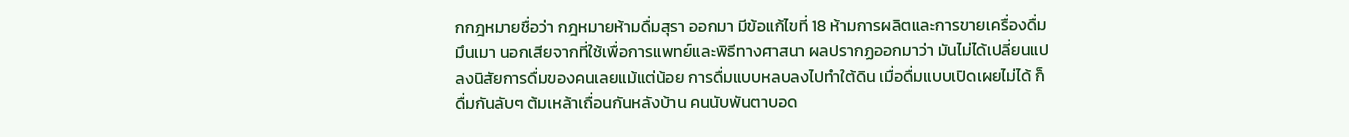กกฎหมายชื่อว่า กฎหมายห้ามดื่มสุรา ออกมา มีข้อแก้ไขที่ 18 ห้ามการผลิตและการขายเครื่องดื่มมึนเมา นอกเสียจากที่ใช้เพื่อการแพทย์และพิธีทางศาสนา ผลปรากฏออกมาว่า มันไม่ได้เปลี่ยนแปลงนิสัยการดื่มของคนเลยแม้แต่น้อย การดื่มแบบหลบลงไปทำใต้ดิน เมื่อดื่มแบบเปิดเผยไม่ได้ ก็ดื่มกันลับๆ ต้มเหล้าเถื่อนกันหลังบ้าน คนนับพันตาบอด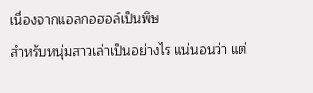เนื่องจากแอลกอฮอล์เป็นพิษ
สำหรับหนุ่มสาวเล่าเป็นอย่างไร แน่นอนว่า แต่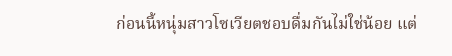ก่อนนี้หนุ่มสาวโซเวียตชอบดื่มกันไม่ใช่น้อย แต่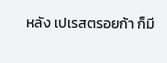หลัง เปเรสตรอยก้า ก็มี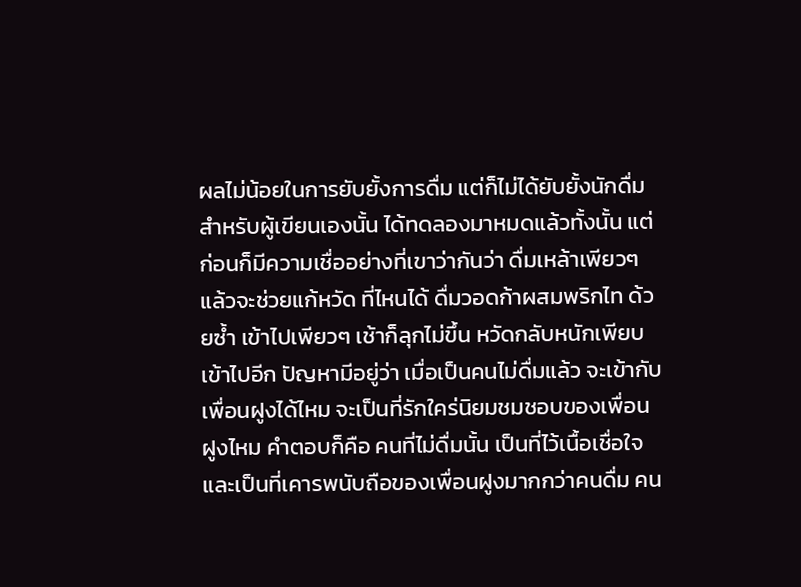ผลไม่น้อยในการยับยั้งการดื่ม แต่ก็ไม่ได้ยับยั้งนักดื่ม สำหรับผู้เขียนเองนั้น ได้ทดลองมาหมดแล้วทั้งนั้น แต่ก่อนก็มีความเชื่ออย่างที่เขาว่ากันว่า ดื่มเหล้าเพียวๆ แล้วจะช่วยแก้หวัด ที่ไหนได้ ดื่มวอดก้าผสมพริกไท ด้วยซ้ำ เข้าไปเพียวๆ เช้าก็ลุกไม่ขึ้น หวัดกลับหนักเพียบเข้าไปอีก ปัญหามีอยู่ว่า เมื่อเป็นคนไม่ดื่มแล้ว จะเข้ากับเพื่อนฝูงได้ไหม จะเป็นที่รักใคร่นิยมชมชอบของเพื่อนฝูงไหม คำตอบก็คือ คนที่ไม่ดื่มนั้น เป็นที่ไว้เนื้อเชื่อใจ และเป็นที่เคารพนับถือของเพื่อนฝูงมากกว่าคนดื่ม คน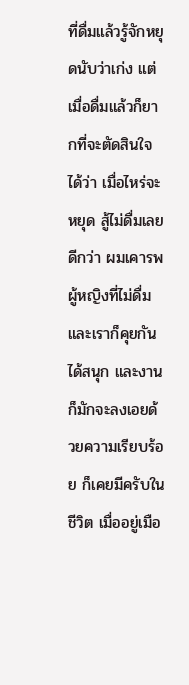ที่ดื่มแล้วรู้จักหยุดนับว่าเก่ง แต่เมื่อดื่มแล้วก็ยากที่จะตัดสินใจได้ว่า เมื่อไหร่จะหยุด สู้ไม่ดื่มเลยดีกว่า ผมเคารพผู้หญิงที่ไม่ดื่ม และเราก็คุยกันได้สนุก และงานก็มักจะลงเอยด้วยความเรียบร้อย ก็เคยมีครับในชีวิต เมื่ออยู่เมือ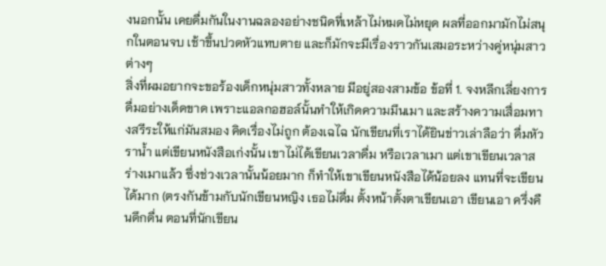งนอกนั้น เคยดื่มกันในงานฉลองอย่างชนิดที่เหล้าไม่หมดไม่หยุด ผลที่ออกมามักไม่สนุกในตอนจบ เช้าขึ้นปวดหัวแทบตาย และก็มักจะมีเรื่องราวกันเสมอระหว่างคู่หนุ่มสาวต่างๆ
สิ่งที่ผมอยากจะขอร้องเด็กหนุ่มสาวทั้งหลาย มีอยู่สองสามข้อ ข้อที่ 1. จงหลีกเลี่ยงการดื่มอย่างเด็ดขาด เพราะแอลกอฮอล์นั้นทำให้เกิดความมึนเมา และสร้างความเสื่อมทางสรีระให้แก่มันสมอง คิดเรื่องไม่ถูก ต้องเฉไฉ นักเขียนที่เราได้ยินข่าวเล่าลือว่า ดื่มหัวราน้ำ แต่เขียนหนังสือเก่งนั้น เขาไม่ได้เขียนเวลาดื่ม หรือเวลาเมา แต่เขาเขียนเวลาสร่างเมาแล้ว ซึ่งช่วงเวลานั้นน้อยมาก ก็ทำให้เขาเขียนหนังสือได้น้อยลง แทนที่จะเขียนได้มาก (ตรงกันข้ามกับนักเขียนหญิง เธอไม่ดื่ม ตั้งหน้าตั้งตาเขียนเอา เขียนเอา ครึ่งคืนดึกดื่น ตอนที่นักเขียน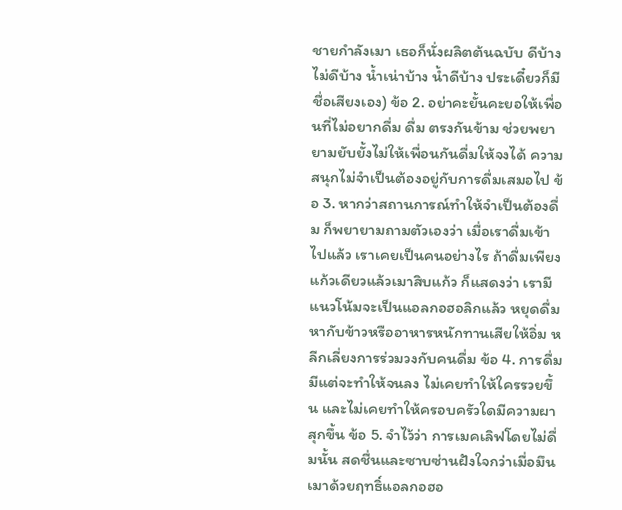ชายกำลังเมา เธอก็นั่งผลิตต้นฉบับ ดีบ้าง ไม่ดีบ้าง น้ำเน่าบ้าง น้ำดีบ้าง ประเดี๋ยวก็มีชื่อเสียงเอง) ข้อ 2. อย่าคะยั้นคะยอให้เพื่อนที่ไม่อยากดื่ม ดื่ม ตรงกันข้าม ช่วยพยายามยับยั้งไม่ให้เพื่อนกันดื่มให้จงได้ ความสนุกไม่จำเป็นต้องอยู่กับการดื่มเสมอไป ข้อ 3. หากว่าสถานการณ์ทำให้จำเป็นต้องดื่ม ก็พยายามถามตัวเองว่า เมื่อเราดื่มเข้าไปแล้ว เราเคยเป็นคนอย่างไร ถ้าดื่มเพียงแก้วเดียวแล้วเมาสิบแก้ว ก็แสดงว่า เรามีแนวโน้มจะเป็นแอลกอฮอลิกแล้ว หยุดดื่ม หากับข้าวหรืออาหารหนักทานเสียให้อิ่ม หลีกเลี่ยงการร่วมวงกับคนดื่ม ข้อ 4. การดื่มมีแต่จะทำให้จนลง ไม่เคยทำให้ใครรวยขึ้น และไม่เคยทำให้ครอบครัวใดมีความผาสุกขึ้น ข้อ 5. จำไว้ว่า การเมคเลิฟโดยไม่ดื่มนั้น สดชื่นและซาบซ่านฝังใจกว่าเมื่อมึนเมาด้วยฤทธิ์แอลกอฮอ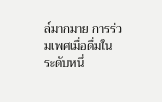ล์มากมาย การร่วมเพศเมื่อดื่มในระดับหนึ่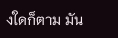งใดก็ตาม มัน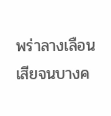พร่าลางเลือนเสียจนบางค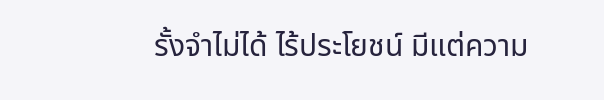รั้งจำไม่ได้ ไร้ประโยชน์ มีแต่ความ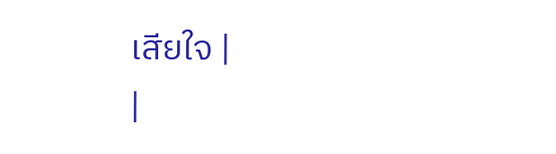เสียใจ |
|